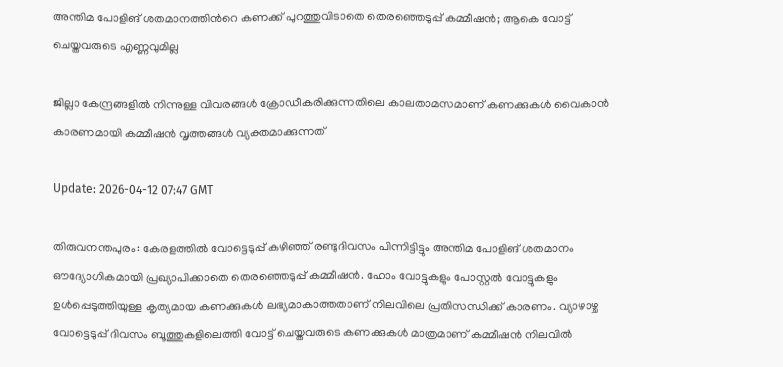അന്തിമ പോളിങ് ശതമാനത്തിന്‍റെ കണക്ക് പുറത്തുവിടാതെ തെരഞ്ഞെടുപ്പ് കമ്മീഷൻ; ആകെ വോട്ട് ചെയ്തവരുടെ എണ്ണവുമില്ല

ജില്ലാ കേന്ദ്രങ്ങളിൽ നിന്നുള്ള വിവരങ്ങൾ ക്രോഡീകരിക്കുന്നതിലെ കാലതാമസമാണ് കണക്കുകൾ വൈകാൻ കാരണമായി കമ്മീഷൻ വൃത്തങ്ങൾ വ്യക്തമാക്കുന്നത്

Update: 2026-04-12 07:47 GMT

തിരുവനന്തപുരം: കേരളത്തിൽ വോട്ടെടുപ്പ് കഴിഞ്ഞ് രണ്ടുദിവസം പിന്നിട്ടിട്ടും അന്തിമ പോളിങ് ശതമാനം ഔദ്യോഗികമായി പ്രഖ്യാപിക്കാതെ തെരഞ്ഞെടുപ്പ് കമ്മീഷൻ. ഹോം വോട്ടുകളും പോസ്റ്റൽ വോട്ടുകളും ഉൾപ്പെടുത്തിയുള്ള കൃത്യമായ കണക്കുകൾ ലഭ്യമാകാത്തതാണ് നിലവിലെ പ്രതിസന്ധിക്ക് കാരണം. വ്യാഴാഴ്ച വോട്ടെടുപ്പ് ദിവസം ബൂത്തുകളിലെത്തി വോട്ട് ചെയ്തവരുടെ കണക്കുകൾ മാത്രമാണ് കമ്മീഷൻ നിലവിൽ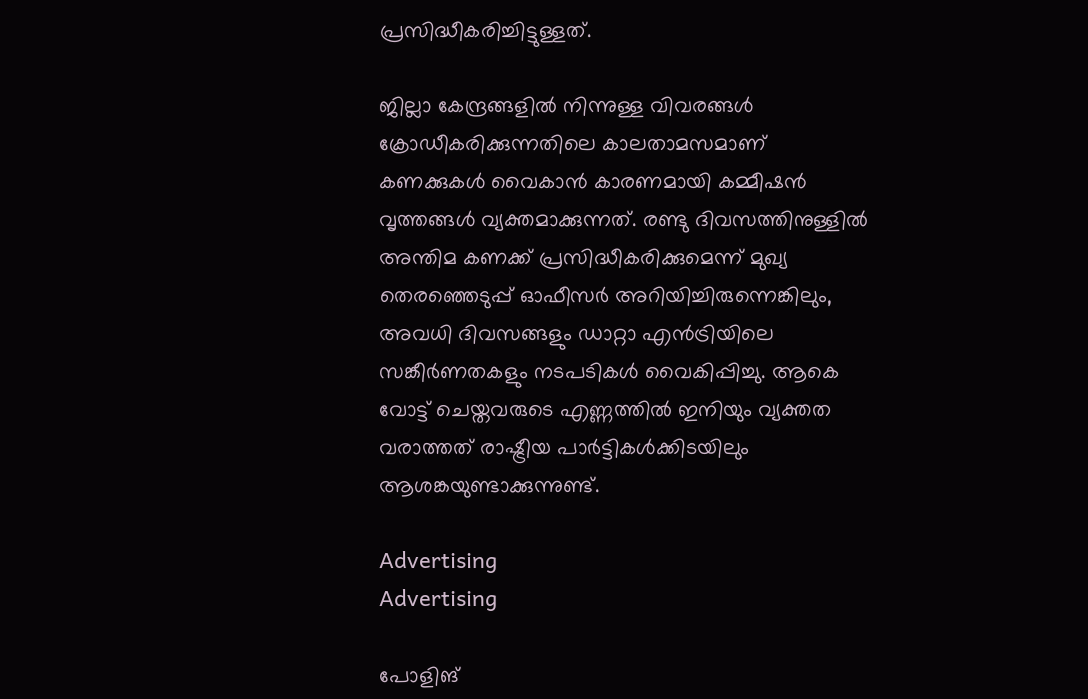പ്രസിദ്ധീകരിച്ചിട്ടുള്ളത്.

ജില്ലാ കേന്ദ്രങ്ങളിൽ നിന്നുള്ള വിവരങ്ങൾ ക്രോഡീകരിക്കുന്നതിലെ കാലതാമസമാണ് കണക്കുകൾ വൈകാൻ കാരണമായി കമ്മീഷൻ വൃത്തങ്ങൾ വ്യക്തമാക്കുന്നത്. രണ്ടു ദിവസത്തിനുള്ളിൽ അന്തിമ കണക്ക് പ്രസിദ്ധീകരിക്കുമെന്ന് മുഖ്യ തെരഞ്ഞെടുപ്പ് ഓഫീസർ അറിയിച്ചിരുന്നെങ്കിലും, അവധി ദിവസങ്ങളും ഡാറ്റാ എൻട്രിയിലെ സങ്കീർണതകളും നടപടികൾ വൈകിപ്പിച്ചു. ആകെ വോട്ട് ചെയ്തവരുടെ എണ്ണത്തിൽ ഇനിയും വ്യക്തത വരാത്തത് രാഷ്ട്രീയ പാർട്ടികൾക്കിടയിലും ആശങ്കയുണ്ടാക്കുന്നുണ്ട്.

Advertising
Advertising

പോളിങ്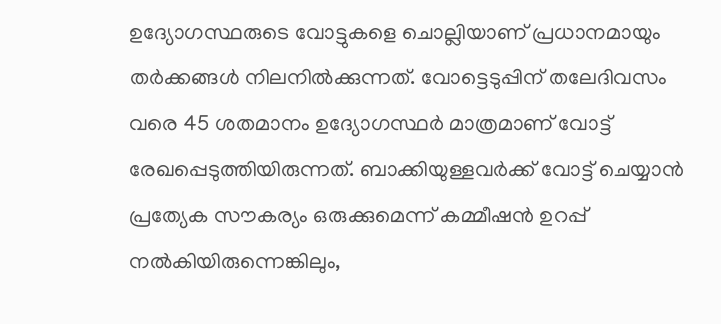ഉദ്യോഗസ്ഥരുടെ വോട്ടുകളെ ചൊല്ലിയാണ് പ്രധാനമായും തർക്കങ്ങൾ നിലനിൽക്കുന്നത്. വോട്ടെടുപ്പിന് തലേദിവസം വരെ 45 ശതമാനം ഉദ്യോഗസ്ഥർ മാത്രമാണ് വോട്ട് രേഖപ്പെടുത്തിയിരുന്നത്. ബാക്കിയുള്ളവർക്ക് വോട്ട് ചെയ്യാൻ പ്രത്യേക സൗകര്യം ഒരുക്കുമെന്ന് കമ്മീഷൻ ഉറപ്പ് നൽകിയിരുന്നെങ്കിലും,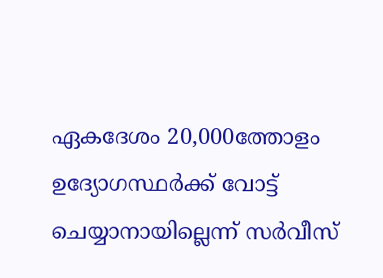ഏകദേശം 20,000ത്തോളം ഉദ്യോഗസ്ഥർക്ക് വോട്ട് ചെയ്യാനായില്ലെന്ന് സർവീസ്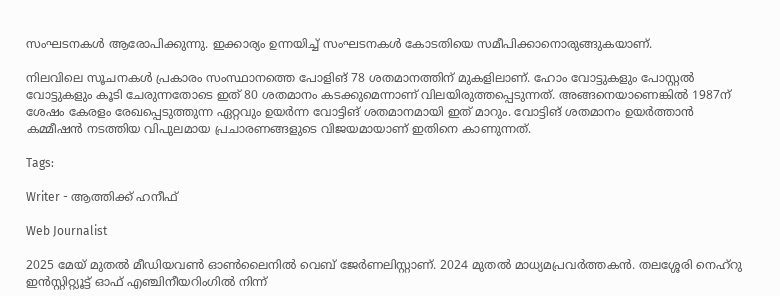സംഘടനകൾ ആരോപിക്കുന്നു. ഇക്കാര്യം ഉന്നയിച്ച് സംഘടനകൾ കോടതിയെ സമീപിക്കാനൊരുങ്ങുകയാണ്.

നിലവിലെ സൂചനകൾ പ്രകാരം സംസ്ഥാനത്തെ പോളിങ് 78 ശതമാനത്തിന് മുകളിലാണ്. ഹോം വോട്ടുകളും പോസ്റ്റൽ വോട്ടുകളും കൂടി ചേരുന്നതോടെ ഇത് 80 ശതമാനം കടക്കുമെന്നാണ് വിലയിരുത്തപ്പെടുന്നത്. അങ്ങനെയാണെങ്കിൽ 1987ന് ശേഷം കേരളം രേഖപ്പെടുത്തുന്ന ഏറ്റവും ഉയർന്ന വോട്ടിങ് ശതമാനമായി ഇത് മാറും. വോട്ടിങ് ശതമാനം ഉയർത്താൻ കമ്മീഷൻ നടത്തിയ വിപുലമായ പ്രചാരണങ്ങളുടെ വിജയമായാണ് ഇതിനെ കാണുന്നത്.

Tags:

Writer - ആത്തിക്ക് ഹനീഫ്

Web Journalist

2025 മേയ് മുതൽ മീഡിയവൺ ഓൺലൈനിൽ വെബ് ജേർണലിസ്റ്റാണ്. 2024 മുതൽ മാധ്യമപ്രവർത്തകൻ. തലശ്ശേരി നെഹ്‌റു ഇൻസ്റ്റിറ്റ്യൂട്ട് ഓഫ് എഞ്ചിനീയറിംഗിൽ നിന്ന്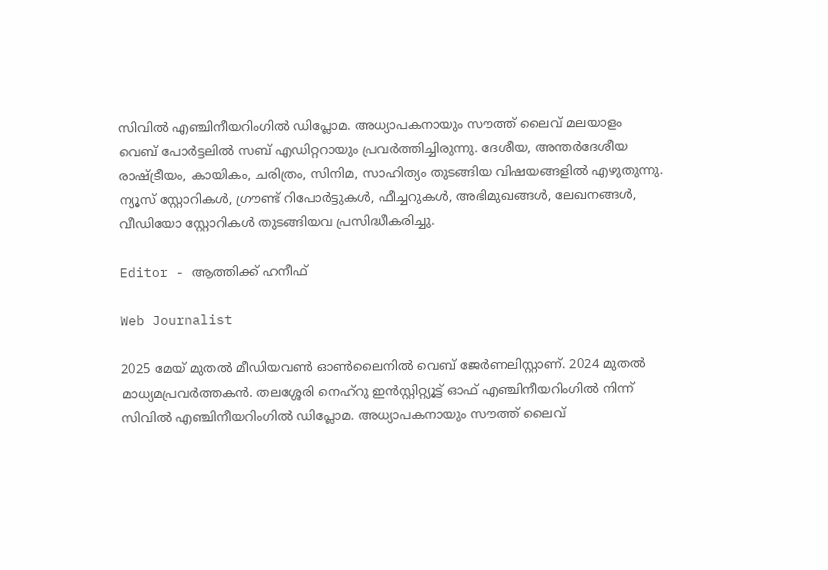സിവിൽ എഞ്ചിനീയറിംഗിൽ ഡിപ്ലോമ. അധ്യാപകനായും സൗത്ത് ലൈവ് മലയാളം വെബ് പോർട്ടലിൽ സബ് എഡിറ്ററായും പ്രവർത്തിച്ചിരുന്നു. ദേശീയ, അന്തർദേശീയ രാഷ്ട്രീയം, കായികം, ചരിത്രം, സിനിമ, സാഹിത്യം തുടങ്ങിയ വിഷയങ്ങളിൽ എഴുതുന്നു. ന്യൂസ് സ്റ്റോറികൾ, ഗ്രൗണ്ട് റിപോർട്ടുകൾ, ഫീച്ചറുകൾ, അഭിമുഖങ്ങൾ, ലേഖനങ്ങൾ, വീഡിയോ സ്റ്റോറികൾ തുടങ്ങിയവ പ്രസിദ്ധീകരിച്ചു.

Editor - ആത്തിക്ക് ഹനീഫ്

Web Journalist

2025 മേയ് മുതൽ മീഡിയവൺ ഓൺലൈനിൽ വെബ് ജേർണലിസ്റ്റാണ്. 2024 മുതൽ മാധ്യമപ്രവർത്തകൻ. തലശ്ശേരി നെഹ്‌റു ഇൻസ്റ്റിറ്റ്യൂട്ട് ഓഫ് എഞ്ചിനീയറിംഗിൽ നിന്ന് സിവിൽ എഞ്ചിനീയറിംഗിൽ ഡിപ്ലോമ. അധ്യാപകനായും സൗത്ത് ലൈവ്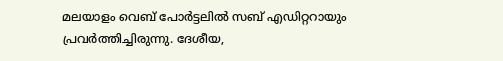മലയാളം വെബ് പോർട്ടലിൽ സബ് എഡിറ്ററായും പ്രവർത്തിച്ചിരുന്നു. ദേശീയ,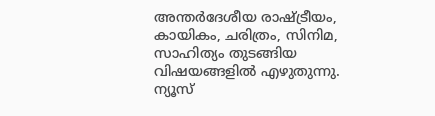അന്തർദേശീയ രാഷ്ട്രീയം, കായികം, ചരിത്രം, സിനിമ, സാഹിത്യം തുടങ്ങിയ വിഷയങ്ങളിൽ എഴുതുന്നു. ന്യൂസ്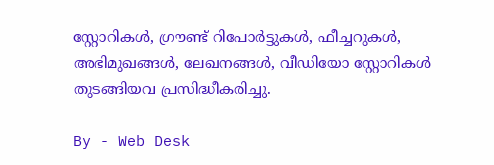സ്റ്റോറികൾ, ഗ്രൗണ്ട് റിപോർട്ടുകൾ, ഫീച്ചറുകൾ, അഭിമുഖങ്ങൾ, ലേഖനങ്ങൾ, വീഡിയോ സ്റ്റോറികൾ തുടങ്ങിയവ പ്രസിദ്ധീകരിച്ചു.

By - Web Desk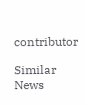contributor

Similar News